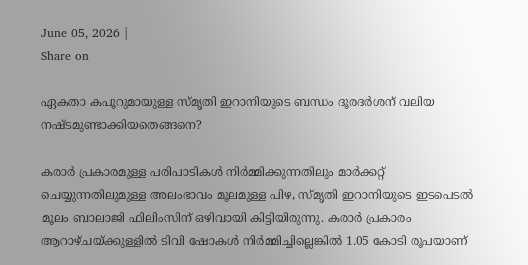June 05, 2026 |
Share on

ഏകതാ കപൂറുമായുള്ള സ്മൃതി ഇറാനിയുടെ ബന്ധം ദൂരദര്‍ശന് വലിയ നഷ്ടമുണ്ടാക്കിയതെങ്ങനെ?

കരാര്‍ പ്രകാരമുള്ള പരിപാടികള്‍ നിര്‍മ്മിക്കുന്നതിലും മാര്‍ക്കറ്റ് ചെയ്യുന്നതിലുമുള്ള അലംഭാവം മൂലമുള്ള പിഴ, സ്മൃതി ഇറാനിയുടെ ഇടപെടല്‍ മൂലം ബാലാജി ഫിലിംസിന് ഒഴിവായി കിട്ടിയിരുന്നു. കരാര്‍ പ്രകാരം ആറാഴ്ചയ്ക്കുള്ളില്‍ ടിവി ഷോകള്‍ നിര്‍മ്മിച്ചില്ലെങ്കില്‍ 1.05 കോടി രൂപയാണ്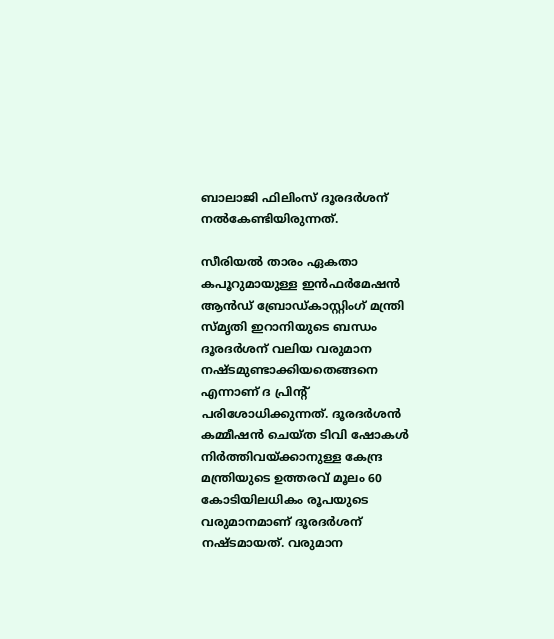ബാലാജി ഫിലിംസ് ദൂരദര്‍ശന് നല്‍കേണ്ടിയിരുന്നത്.

സീരിയല്‍ താരം ഏകതാ കപൂറുമായുള്ള ഇന്‍ഫര്‍മേഷന്‍ ആന്‍ഡ് ബ്രോഡ്കാസ്റ്റിംഗ് മന്ത്രി സ്മൃതി ഇറാനിയുടെ ബന്ധം ദൂരദര്‍ശന് വലിയ വരുമാന നഷ്ടമുണ്ടാക്കിയതെങ്ങനെ എന്നാണ് ദ പ്രിന്റ് പരിശോധിക്കുന്നത്. ദൂരദര്‍ശന്‍ കമ്മീഷന്‍ ചെയ്ത ടിവി ഷോകള്‍ നിര്‍ത്തിവയ്ക്കാനുള്ള കേന്ദ്ര മന്ത്രിയുടെ ഉത്തരവ് മൂലം 60 കോടിയിലധികം രൂപയുടെ വരുമാനമാണ് ദൂരദര്‍ശന് നഷ്ടമായത്. വരുമാന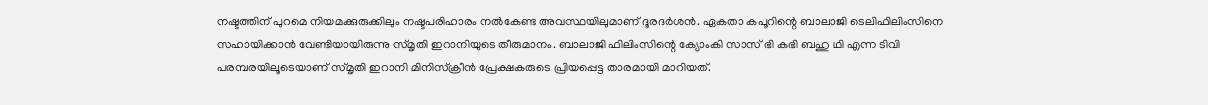നഷ്ടത്തിന് പുറമെ നിയമക്കുരുക്കിലും നഷ്ടപരിഹാരം നല്‍കേണ്ട അവസ്ഥയിലുമാണ് ദൂരദര്‍ശന്‍. ഏകതാ കപൂറിന്റെ ബാലാജി ടെലിഫിലിംസിനെ സഹായിക്കാന്‍ വേണ്ടിയായിരുന്നു സ്മൃതി ഇറാനിയുടെ തീരുമാനം. ബാലാജി ഫിലിംസിന്റെ ക്യോംകി സാസ് ഭി കഭി ബഹു ഥി എന്ന ടിവി പരമ്പരയിലൂടെയാണ് സ്മൃതി ഇറാനി മിനിസ്‌ക്രീന്‍ പ്രേക്ഷകരുടെ പ്രിയപ്പെട്ട താരമായി മാറിയത്.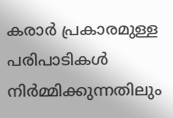കരാര്‍ പ്രകാരമുള്ള പരിപാടികള്‍ നിര്‍മ്മിക്കുന്നതിലും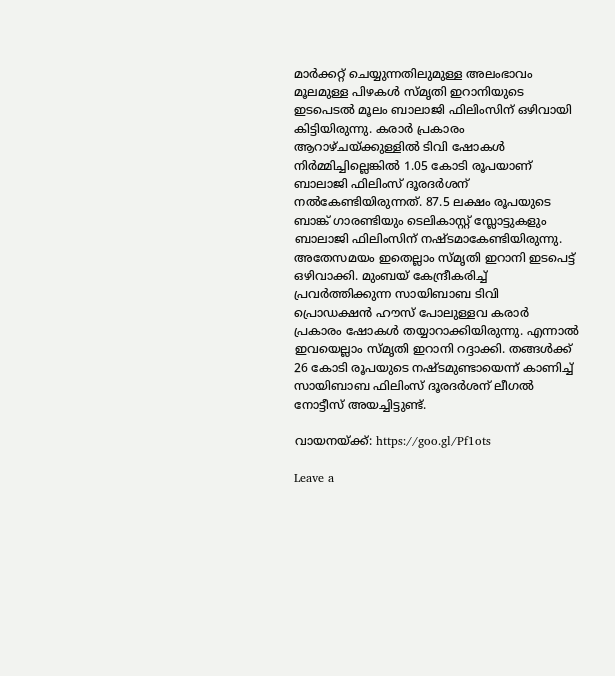മാര്‍ക്കറ്റ് ചെയ്യുന്നതിലുമുള്ള അലംഭാവം മൂലമുള്ള പിഴകള്‍ സ്മൃതി ഇറാനിയുടെ ഇടപെടല്‍ മൂലം ബാലാജി ഫിലിംസിന് ഒഴിവായി കിട്ടിയിരുന്നു. കരാര്‍ പ്രകാരം ആറാഴ്ചയ്ക്കുള്ളില്‍ ടിവി ഷോകള്‍ നിര്‍മ്മിച്ചില്ലെങ്കില്‍ 1.05 കോടി രൂപയാണ് ബാലാജി ഫിലിംസ് ദൂരദര്‍ശന് നല്‍കേണ്ടിയിരുന്നത്. 87.5 ലക്ഷം രൂപയുടെ ബാങ്ക് ഗാരണ്ടിയും ടെലികാസ്റ്റ് സ്ലോട്ടുകളും ബാലാജി ഫിലിംസിന് നഷ്ടമാകേണ്ടിയിരുന്നു. അതേസമയം ഇതെല്ലാം സ്മൃതി ഇറാനി ഇടപെട്ട് ഒഴിവാക്കി. മുംബയ് കേന്ദ്രീകരിച്ച് പ്രവര്‍ത്തിക്കുന്ന സായിബാബ ടിവി പ്രൊഡക്ഷന്‍ ഹൗസ് പോലുള്ളവ കരാര്‍ പ്രകാരം ഷോകള്‍ തയ്യാറാക്കിയിരുന്നു. എന്നാല്‍ ഇവയെല്ലാം സ്മൃതി ഇറാനി റദ്ദാക്കി. തങ്ങള്‍ക്ക് 26 കോടി രൂപയുടെ നഷ്ടമുണ്ടായെന്ന് കാണിച്ച് സായിബാബ ഫിലിംസ് ദൂരദര്‍ശന് ലീഗല്‍ നോട്ടീസ് അയച്ചിട്ടുണ്ട്.

വായനയ്ക്ക്: https://goo.gl/Pf1ots

Leave a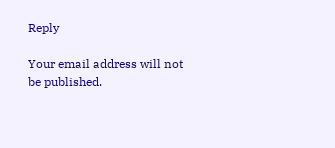Reply

Your email address will not be published.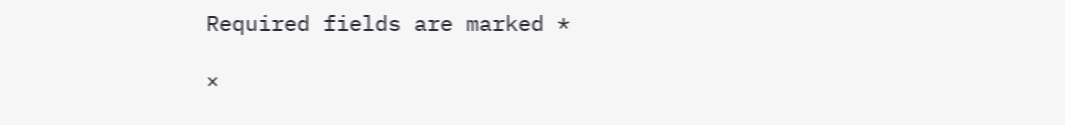Required fields are marked *

×